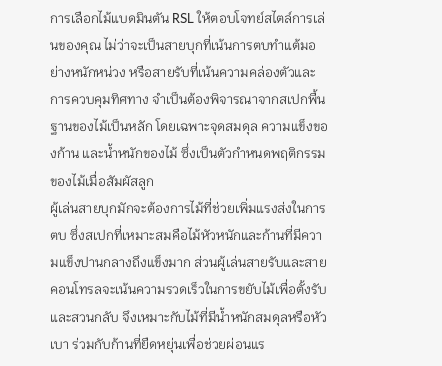การเลือกไม้แบดมินตัน RSL ให้ตอบโจทย์สไตล์การเล่นของคุณ ไม่ว่าจะเป็นสายบุกที่เน้นการตบทำแต้มอย่างหนักหน่วง หรือสายรับที่เน้นความคล่องตัวและการควบคุมทิศทาง จำเป็นต้องพิจารณาจากสเปกพื้นฐานของไม้เป็นหลัก โดยเฉพาะจุดสมดุล ความแข็งของก้าน และน้ำหนักของไม้ ซึ่งเป็นตัวกำหนดพฤติกรรมของไม้เมื่อสัมผัสลูก
ผู้เล่นสายบุกมักจะต้องการไม้ที่ช่วยเพิ่มแรงส่งในการตบ ซึ่งสเปกที่เหมาะสมคือไม้หัวหนักและก้านที่มีความแข็งปานกลางถึงแข็งมาก ส่วนผู้เล่นสายรับและสายคอนโทรลจะเน้นความรวดเร็วในการขยับไม้เพื่อตั้งรับและสวนกลับ จึงเหมาะกับไม้ที่มีน้ำหนักสมดุลหรือหัวเบา ร่วมกับก้านที่ยืดหยุ่นเพื่อช่วยผ่อนแร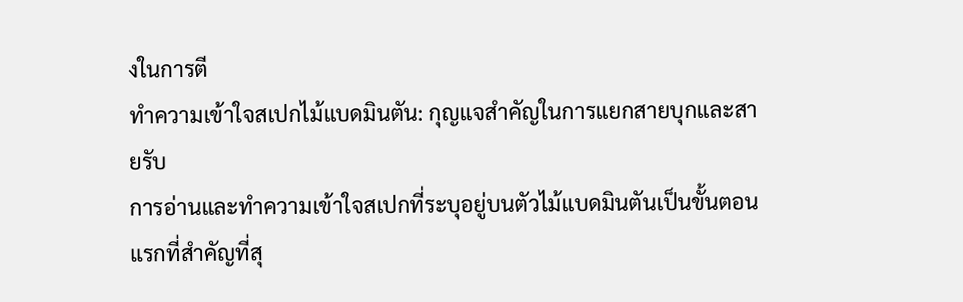งในการตี
ทำความเข้าใจสเปกไม้แบดมินตัน: กุญแจสำคัญในการแยกสายบุกและสายรับ
การอ่านและทำความเข้าใจสเปกที่ระบุอยู่บนตัวไม้แบดมินตันเป็นขั้นตอนแรกที่สำคัญที่สุ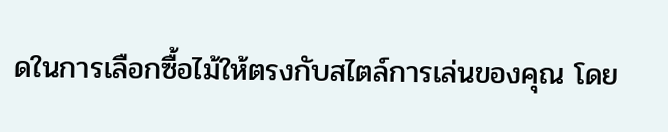ดในการเลือกซื้อไม้ให้ตรงกับสไตล์การเล่นของคุณ โดย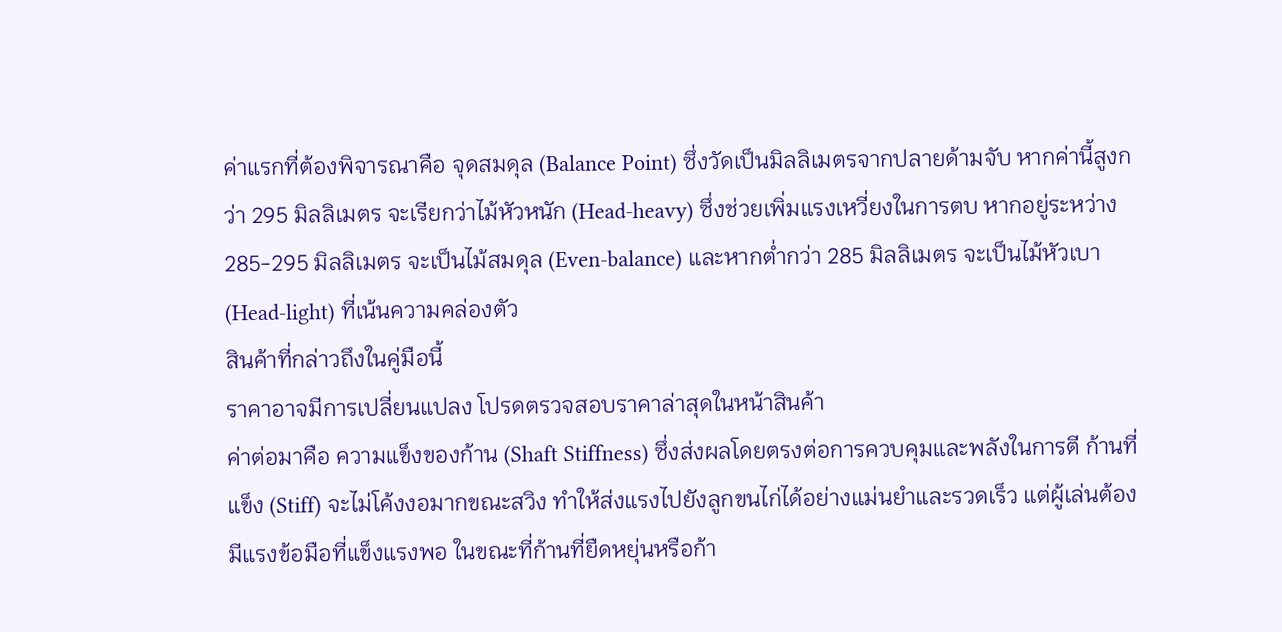ค่าแรกที่ต้องพิจารณาคือ จุดสมดุล (Balance Point) ซึ่งวัดเป็นมิลลิเมตรจากปลายด้ามจับ หากค่านี้สูงกว่า 295 มิลลิเมตร จะเรียกว่าไม้หัวหนัก (Head-heavy) ซึ่งช่วยเพิ่มแรงเหวี่ยงในการตบ หากอยู่ระหว่าง 285-295 มิลลิเมตร จะเป็นไม้สมดุล (Even-balance) และหากต่ำกว่า 285 มิลลิเมตร จะเป็นไม้หัวเบา (Head-light) ที่เน้นความคล่องตัว
สินค้าที่กล่าวถึงในคู่มือนี้
ราคาอาจมีการเปลี่ยนแปลง โปรดตรวจสอบราคาล่าสุดในหน้าสินค้า
ค่าต่อมาคือ ความแข็งของก้าน (Shaft Stiffness) ซึ่งส่งผลโดยตรงต่อการควบคุมและพลังในการตี ก้านที่แข็ง (Stiff) จะไม่โค้งงอมากขณะสวิง ทำให้ส่งแรงไปยังลูกขนไก่ได้อย่างแม่นยำและรวดเร็ว แต่ผู้เล่นต้องมีแรงข้อมือที่แข็งแรงพอ ในขณะที่ก้านที่ยืดหยุ่นหรือก้า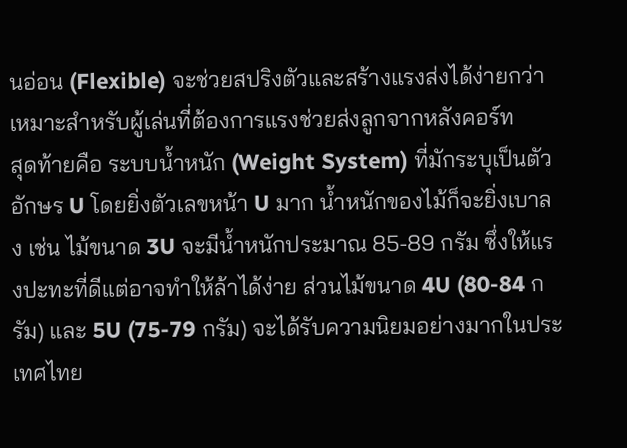นอ่อน (Flexible) จะช่วยสปริงตัวและสร้างแรงส่งได้ง่ายกว่า เหมาะสำหรับผู้เล่นที่ต้องการแรงช่วยส่งลูกจากหลังคอร์ท
สุดท้ายคือ ระบบน้ำหนัก (Weight System) ที่มักระบุเป็นตัวอักษร U โดยยิ่งตัวเลขหน้า U มาก น้ำหนักของไม้ก็จะยิ่งเบาลง เช่น ไม้ขนาด 3U จะมีน้ำหนักประมาณ 85-89 กรัม ซึ่งให้แรงปะทะที่ดีแต่อาจทำให้ล้าได้ง่าย ส่วนไม้ขนาด 4U (80-84 กรัม) และ 5U (75-79 กรัม) จะได้รับความนิยมอย่างมากในประเทศไทย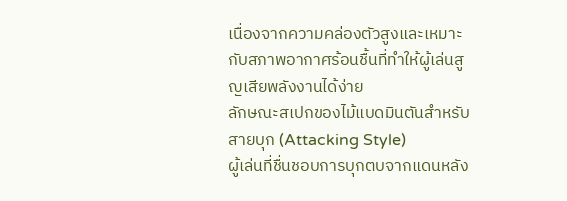เนื่องจากความคล่องตัวสูงและเหมาะกับสภาพอากาศร้อนชื้นที่ทำให้ผู้เล่นสูญเสียพลังงานได้ง่าย
ลักษณะสเปกของไม้แบดมินตันสำหรับสายบุก (Attacking Style)
ผู้เล่นที่ชื่นชอบการบุกตบจากแดนหลัง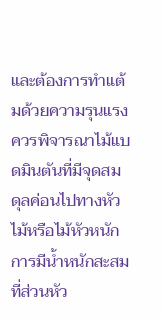และต้องการทำแต้มด้วยความรุนแรง ควรพิจารณาไม้แบดมินตันที่มีจุดสมดุลค่อนไปทางหัวไม้หรือไม้หัวหนัก การมีน้ำหนักสะสมที่ส่วนหัว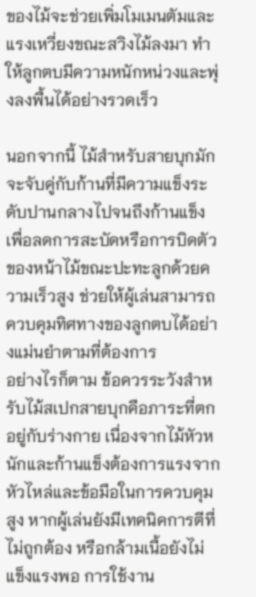ของไม้จะช่วยเพิ่มโมเมนตัมและแรงเหวี่ยงขณะสวิงไม้ลงมา ทำให้ลูกตบมีความหนักหน่วงและพุ่งลงพื้นได้อย่างรวดเร็ว

นอกจากนี้ ไม้สำหรับสายบุกมักจะจับคู่กับก้านที่มีความแข็งระดับปานกลางไปจนถึงก้านแข็ง เพื่อลดการสะบัดหรือการบิดตัวของหน้าไม้ขณะปะทะลูกด้วยความเร็วสูง ช่วยให้ผู้เล่นสามารถควบคุมทิศทางของลูกตบได้อย่างแม่นยำตามที่ต้องการ
อย่างไรก็ตาม ข้อควรระวังสำหรับไม้สเปกสายบุกคือภาระที่ตกอยู่กับร่างกาย เนื่องจากไม้หัวหนักและก้านแข็งต้องการแรงจากหัวไหล่และข้อมือในการควบคุมสูง หากผู้เล่นยังมีเทคนิคการตีที่ไม่ถูกต้อง หรือกล้ามเนื้อยังไม่แข็งแรงพอ การใช้งาน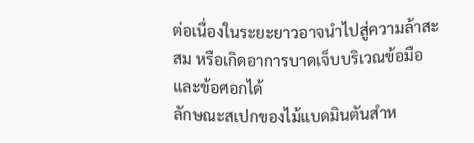ต่อเนื่องในระยะยาวอาจนำไปสู่ความล้าสะสม หรือเกิดอาการบาดเจ็บบริเวณข้อมือและข้อศอกได้
ลักษณะสเปกของไม้แบดมินตันสำห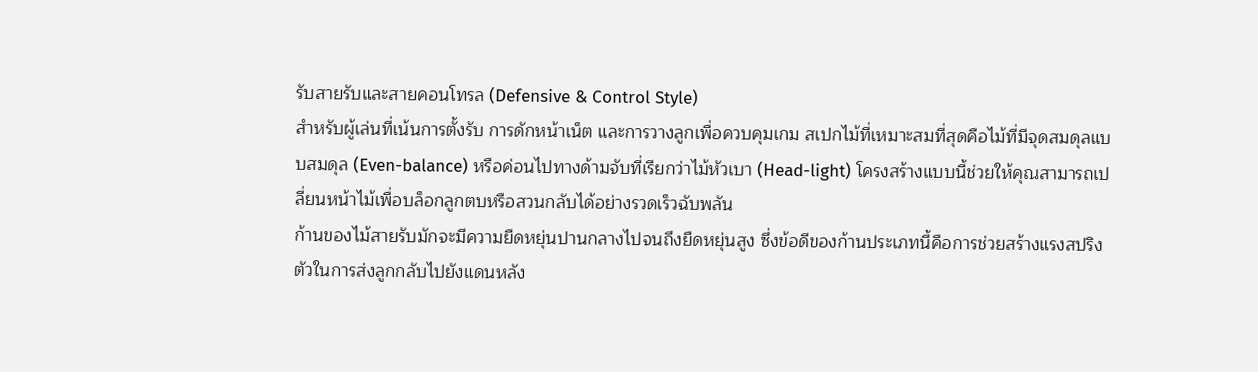รับสายรับและสายคอนโทรล (Defensive & Control Style)
สำหรับผู้เล่นที่เน้นการตั้งรับ การดักหน้าเน็ต และการวางลูกเพื่อควบคุมเกม สเปกไม้ที่เหมาะสมที่สุดคือไม้ที่มีจุดสมดุลแบบสมดุล (Even-balance) หรือค่อนไปทางด้ามจับที่เรียกว่าไม้หัวเบา (Head-light) โครงสร้างแบบนี้ช่วยให้คุณสามารถเปลี่ยนหน้าไม้เพื่อบล็อกลูกตบหรือสวนกลับได้อย่างรวดเร็วฉับพลัน
ก้านของไม้สายรับมักจะมีความยืดหยุ่นปานกลางไปจนถึงยืดหยุ่นสูง ซึ่งข้อดีของก้านประเภทนี้คือการช่วยสร้างแรงสปริงตัวในการส่งลูกกลับไปยังแดนหลัง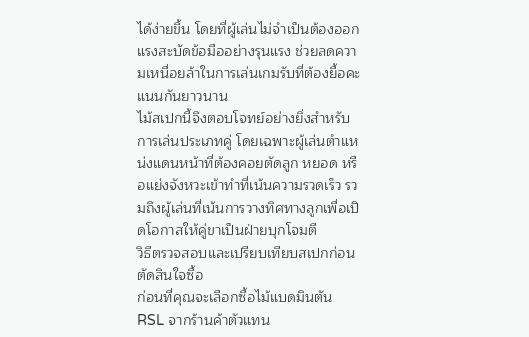ได้ง่ายขึ้น โดยที่ผู้เล่นไม่จำเป็นต้องออกแรงสะบัดข้อมืออย่างรุนแรง ช่วยลดความเหนื่อยล้าในการเล่นเกมรับที่ต้องยื้อคะแนนกันยาวนาน
ไม้สเปกนี้จึงตอบโจทย์อย่างยิ่งสำหรับการเล่นประเภทคู่ โดยเฉพาะผู้เล่นตำแหน่งแดนหน้าที่ต้องคอยตัดลูก หยอด หรือแย่งจังหวะเข้าทำที่เน้นความรวดเร็ว รวมถึงผู้เล่นที่เน้นการวางทิศทางลูกเพื่อเปิดโอกาสให้คู่ขาเป็นฝ่ายบุกโจมตี
วิธีตรวจสอบและเปรียบเทียบสเปกก่อนตัดสินใจซื้อ
ก่อนที่คุณจะเลือกซื้อไม้แบดมินตัน RSL จากร้านค้าตัวแทน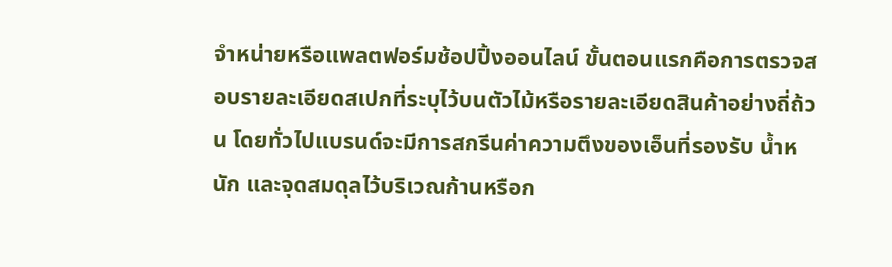จำหน่ายหรือแพลตฟอร์มช้อปปิ้งออนไลน์ ขั้นตอนแรกคือการตรวจสอบรายละเอียดสเปกที่ระบุไว้บนตัวไม้หรือรายละเอียดสินค้าอย่างถี่ถ้วน โดยทั่วไปแบรนด์จะมีการสกรีนค่าความตึงของเอ็นที่รองรับ น้ำหนัก และจุดสมดุลไว้บริเวณก้านหรือก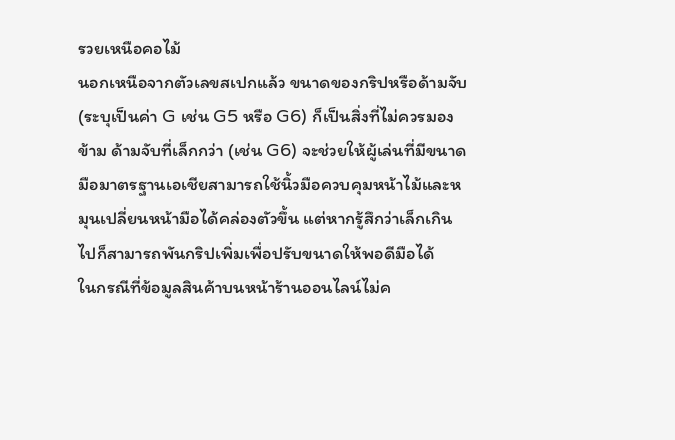รวยเหนือคอไม้
นอกเหนือจากตัวเลขสเปกแล้ว ขนาดของกริปหรือด้ามจับ (ระบุเป็นค่า G เช่น G5 หรือ G6) ก็เป็นสิ่งที่ไม่ควรมองข้าม ด้ามจับที่เล็กกว่า (เช่น G6) จะช่วยให้ผู้เล่นที่มีขนาดมือมาตรฐานเอเชียสามารถใช้นิ้วมือควบคุมหน้าไม้และหมุนเปลี่ยนหน้ามือได้คล่องตัวขึ้น แต่หากรู้สึกว่าเล็กเกินไปก็สามารถพันกริปเพิ่มเพื่อปรับขนาดให้พอดีมือได้
ในกรณีที่ข้อมูลสินค้าบนหน้าร้านออนไลน์ไม่ค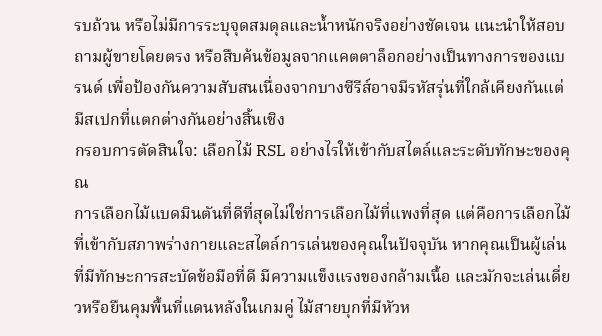รบถ้วน หรือไม่มีการระบุจุดสมดุลและน้ำหนักจริงอย่างชัดเจน แนะนำให้สอบถามผู้ขายโดยตรง หรือสืบค้นข้อมูลจากแคตตาล็อกอย่างเป็นทางการของแบรนด์ เพื่อป้องกันความสับสนเนื่องจากบางซีรีส์อาจมีรหัสรุ่นที่ใกล้เคียงกันแต่มีสเปกที่แตกต่างกันอย่างสิ้นเชิง
กรอบการตัดสินใจ: เลือกไม้ RSL อย่างไรให้เข้ากับสไตล์และระดับทักษะของคุณ
การเลือกไม้แบดมินตันที่ดีที่สุดไม่ใช่การเลือกไม้ที่แพงที่สุด แต่คือการเลือกไม้ที่เข้ากับสภาพร่างกายและสไตล์การเล่นของคุณในปัจจุบัน หากคุณเป็นผู้เล่นที่มีทักษะการสะบัดข้อมือที่ดี มีความแข็งแรงของกล้ามเนื้อ และมักจะเล่นเดี่ยวหรือยืนคุมพื้นที่แดนหลังในเกมคู่ ไม้สายบุกที่มีหัวห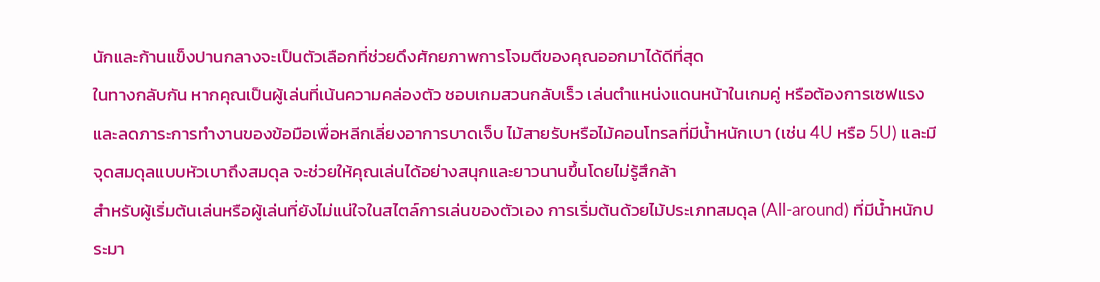นักและก้านแข็งปานกลางจะเป็นตัวเลือกที่ช่วยดึงศักยภาพการโจมตีของคุณออกมาได้ดีที่สุด
ในทางกลับกัน หากคุณเป็นผู้เล่นที่เน้นความคล่องตัว ชอบเกมสวนกลับเร็ว เล่นตำแหน่งแดนหน้าในเกมคู่ หรือต้องการเซฟแรงและลดภาระการทำงานของข้อมือเพื่อหลีกเลี่ยงอาการบาดเจ็บ ไม้สายรับหรือไม้คอนโทรลที่มีน้ำหนักเบา (เช่น 4U หรือ 5U) และมีจุดสมดุลแบบหัวเบาถึงสมดุล จะช่วยให้คุณเล่นได้อย่างสนุกและยาวนานขึ้นโดยไม่รู้สึกล้า
สำหรับผู้เริ่มต้นเล่นหรือผู้เล่นที่ยังไม่แน่ใจในสไตล์การเล่นของตัวเอง การเริ่มต้นด้วยไม้ประเภทสมดุล (All-around) ที่มีน้ำหนักประมา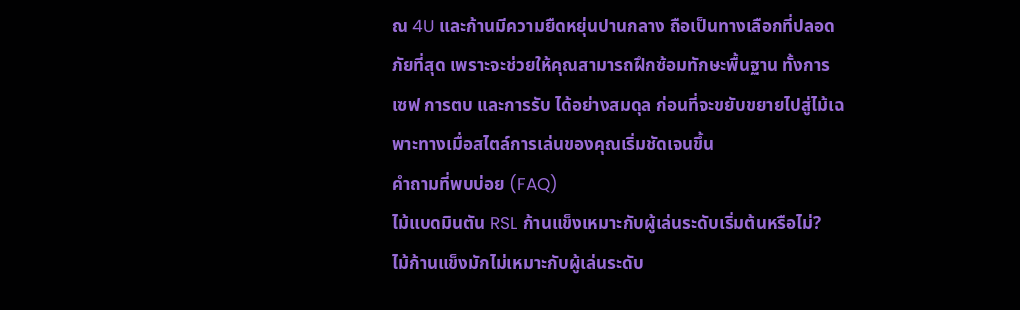ณ 4U และก้านมีความยืดหยุ่นปานกลาง ถือเป็นทางเลือกที่ปลอดภัยที่สุด เพราะจะช่วยให้คุณสามารถฝึกซ้อมทักษะพื้นฐาน ทั้งการเซฟ การตบ และการรับ ได้อย่างสมดุล ก่อนที่จะขยับขยายไปสู่ไม้เฉพาะทางเมื่อสไตล์การเล่นของคุณเริ่มชัดเจนขึ้น
คำถามที่พบบ่อย (FAQ)
ไม้แบดมินตัน RSL ก้านแข็งเหมาะกับผู้เล่นระดับเริ่มต้นหรือไม่?
ไม้ก้านแข็งมักไม่เหมาะกับผู้เล่นระดับ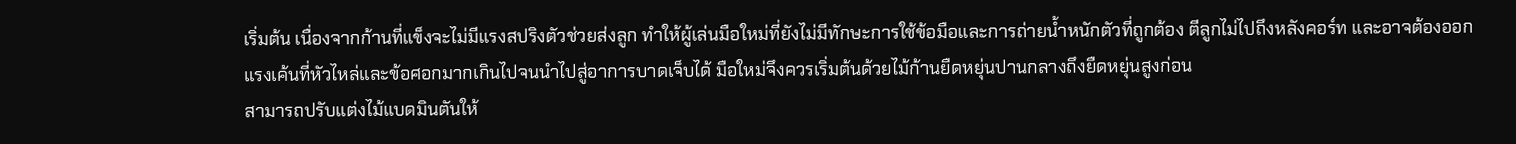เริ่มต้น เนื่องจากก้านที่แข็งจะไม่มีแรงสปริงตัวช่วยส่งลูก ทำให้ผู้เล่นมือใหม่ที่ยังไม่มีทักษะการใช้ข้อมือและการถ่ายน้ำหนักตัวที่ถูกต้อง ตีลูกไม่ไปถึงหลังคอร์ท และอาจต้องออกแรงเค้นที่หัวไหล่และข้อศอกมากเกินไปจนนำไปสู่อาการบาดเจ็บได้ มือใหม่จึงควรเริ่มต้นด้วยไม้ก้านยืดหยุ่นปานกลางถึงยืดหยุ่นสูงก่อน
สามารถปรับแต่งไม้แบดมินตันให้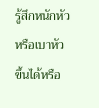รู้สึกหนักหัวหรือเบาหัวขึ้นได้หรือ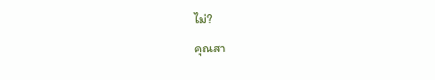ไม่?
คุณสา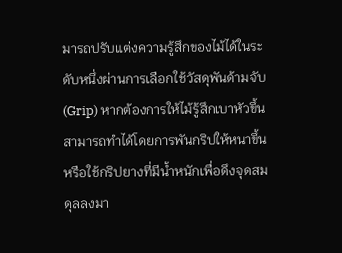มารถปรับแต่งความรู้สึกของไม้ได้ในระดับหนึ่งผ่านการเลือกใช้วัสดุพันด้ามจับ (Grip) หากต้องการให้ไม้รู้สึกเบาหัวขึ้น สามารถทำได้โดยการพันกริปให้หนาขึ้นหรือใช้กริปยางที่มีน้ำหนักเพื่อดึงจุดสมดุลลงมา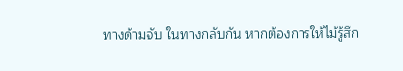ทางด้ามจับ ในทางกลับกัน หากต้องการให้ไม้รู้สึก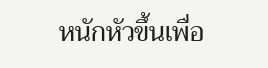หนักหัวขึ้นเพื่อ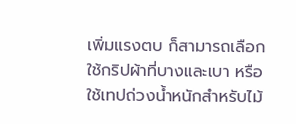เพิ่มแรงตบ ก็สามารถเลือกใช้กริปผ้าที่บางและเบา หรือใช้เทปถ่วงน้ำหนักสำหรับไม้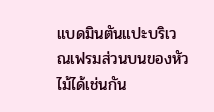แบดมินตันแปะบริเวณเฟรมส่วนบนของหัวไม้ได้เช่นกัน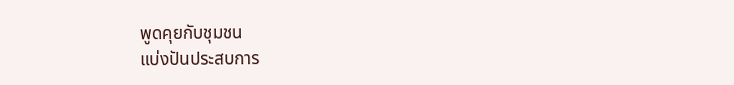พูดคุยกับชุมชน
แบ่งปันประสบการ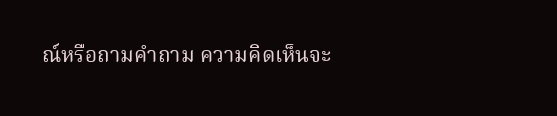ณ์หรือถามคำถาม ความคิดเห็นจะ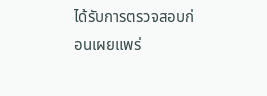ได้รับการตรวจสอบก่อนเผยแพร่